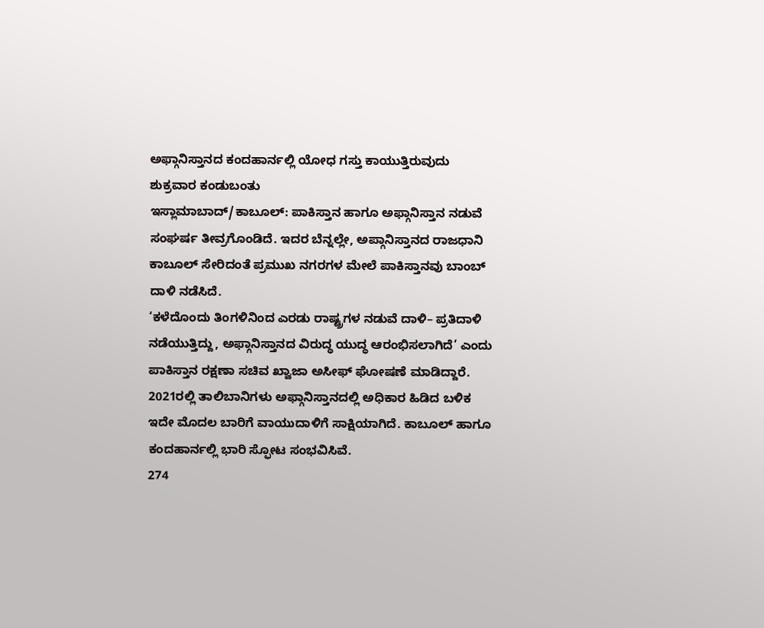ಅಫ್ಗಾನಿಸ್ತಾನದ ಕಂದಹಾರ್ನಲ್ಲಿ ಯೋಧ ಗಸ್ತು ಕಾಯುತ್ತಿರುವುದು ಶುಕ್ರವಾರ ಕಂಡುಬಂತು
ಇಸ್ಲಾಮಾಬಾದ್/ಕಾಬೂಲ್: ಪಾಕಿಸ್ತಾನ ಹಾಗೂ ಅಫ್ಗಾನಿಸ್ತಾನ ನಡುವೆ ಸಂಘರ್ಷ ತೀವ್ರಗೊಂಡಿದೆ. ಇದರ ಬೆನ್ನಲ್ಲೇ, ಅಪ್ಗಾನಿಸ್ತಾನದ ರಾಜಧಾನಿ ಕಾಬೂಲ್ ಸೇರಿದಂತೆ ಪ್ರಮುಖ ನಗರಗಳ ಮೇಲೆ ಪಾಕಿಸ್ತಾನವು ಬಾಂಬ್ ದಾಳಿ ನಡೆಸಿದೆ.
‘ಕಳೆದೊಂದು ತಿಂಗಳಿನಿಂದ ಎರಡು ರಾಷ್ಟ್ರಗಳ ನಡುವೆ ದಾಳಿ– ಪ್ರತಿದಾಳಿ ನಡೆಯುತ್ತಿದ್ದು, ಅಫ್ಗಾನಿಸ್ತಾನದ ವಿರುದ್ಧ ಯುದ್ಧ ಆರಂಭಿಸಲಾಗಿದೆ’ ಎಂದು ಪಾಕಿಸ್ತಾನ ರಕ್ಷಣಾ ಸಚಿವ ಖ್ವಾಜಾ ಅಸೀಫ್ ಘೋಷಣೆ ಮಾಡಿದ್ದಾರೆ.
2021ರಲ್ಲಿ ತಾಲಿಬಾನಿಗಳು ಅಫ್ಗಾನಿಸ್ತಾನದಲ್ಲಿ ಅಧಿಕಾರ ಹಿಡಿದ ಬಳಿಕ ಇದೇ ಮೊದಲ ಬಾರಿಗೆ ವಾಯುದಾಳಿಗೆ ಸಾಕ್ಷಿಯಾಗಿದೆ. ಕಾಬೂಲ್ ಹಾಗೂ ಕಂದಹಾರ್ನಲ್ಲಿ ಭಾರಿ ಸ್ಫೋಟ ಸಂಭವಿಸಿವೆ.
274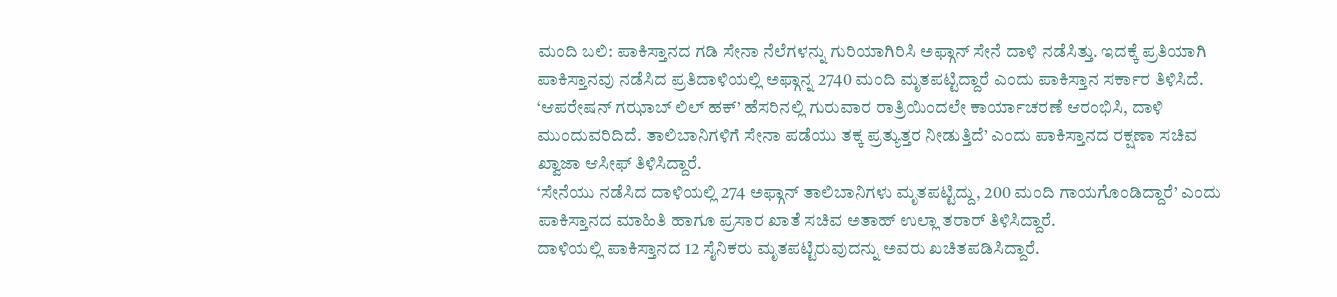ಮಂದಿ ಬಲಿ: ಪಾಕಿಸ್ತಾನದ ಗಡಿ ಸೇನಾ ನೆಲೆಗಳನ್ನು ಗುರಿಯಾಗಿರಿಸಿ ಅಫ್ಗಾನ್ ಸೇನೆ ದಾಳಿ ನಡೆಸಿತ್ತು. ಇದಕ್ಕೆ ಪ್ರತಿಯಾಗಿ ಪಾಕಿಸ್ತಾನವು ನಡೆಸಿದ ಪ್ರತಿದಾಳಿಯಲ್ಲಿ ಅಫ್ಗಾನ್ನ 2740 ಮಂದಿ ಮೃತಪಟ್ಟಿದ್ದಾರೆ ಎಂದು ಪಾಕಿಸ್ತಾನ ಸರ್ಕಾರ ತಿಳಿಸಿದೆ.
‘ಆಪರೇಷನ್ ಗಝಾಬ್ ಲಿಲ್ ಹಕ್’ ಹೆಸರಿನಲ್ಲಿ ಗುರುವಾರ ರಾತ್ರಿಯಿಂದಲೇ ಕಾರ್ಯಾಚರಣೆ ಆರಂಭಿಸಿ, ದಾಳಿ ಮುಂದುವರಿದಿದೆ. ತಾಲಿಬಾನಿಗಳಿಗೆ ಸೇನಾ ಪಡೆಯು ತಕ್ಕ ಪ್ರತ್ಯುತ್ತರ ನೀಡುತ್ತಿದೆ’ ಎಂದು ಪಾಕಿಸ್ತಾನದ ರಕ್ಷಣಾ ಸಚಿವ ಖ್ವಾಜಾ ಆಸೀಫ್ ತಿಳಿಸಿದ್ದಾರೆ.
‘ಸೇನೆಯು ನಡೆಸಿದ ದಾಳಿಯಲ್ಲಿ 274 ಅಫ್ಗಾನ್ ತಾಲಿಬಾನಿಗಳು ಮೃತಪಟ್ಟಿದ್ದು, 200 ಮಂದಿ ಗಾಯಗೊಂಡಿದ್ದಾರೆ’ ಎಂದು ಪಾಕಿಸ್ತಾನದ ಮಾಹಿತಿ ಹಾಗೂ ಪ್ರಸಾರ ಖಾತೆ ಸಚಿವ ಅತಾಹ್ ಉಲ್ಲಾ ತರಾರ್ ತಿಳಿಸಿದ್ದಾರೆ.
ದಾಳಿಯಲ್ಲಿ ಪಾಕಿಸ್ತಾನದ 12 ಸೈನಿಕರು ಮೃತಪಟ್ಟಿರುವುದನ್ನು ಅವರು ಖಚಿತಪಡಿಸಿದ್ದಾರೆ.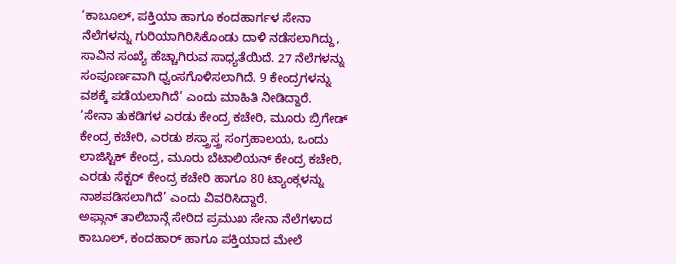‘ಕಾಬೂಲ್, ಪಕ್ತಿಯಾ ಹಾಗೂ ಕಂದಹಾರ್ಗಳ ಸೇನಾ ನೆಲೆಗಳನ್ನು ಗುರಿಯಾಗಿರಿಸಿಕೊಂಡು ದಾಳಿ ನಡೆಸಲಾಗಿದ್ದು, ಸಾವಿನ ಸಂಖ್ಯೆ ಹೆಚ್ಚಾಗಿರುವ ಸಾಧ್ಯತೆಯಿದೆ. 27 ನೆಲೆಗಳನ್ನು ಸಂಪೂರ್ಣವಾಗಿ ಧ್ವಂಸಗೊಳಿಸಲಾಗಿದೆ. 9 ಕೇಂದ್ರಗಳನ್ನು ವಶಕ್ಕೆ ಪಡೆಯಲಾಗಿದೆ’ ಎಂದು ಮಾಹಿತಿ ನೀಡಿದ್ದಾರೆ.
‘ಸೇನಾ ತುಕಡಿಗಳ ಎರಡು ಕೇಂದ್ರ ಕಚೇರಿ, ಮೂರು ಬ್ರಿಗೇಡ್ ಕೇಂದ್ರ ಕಚೇರಿ, ಎರಡು ಶಸ್ತ್ರಾಸ್ತ್ರ ಸಂಗ್ರಹಾಲಯ, ಒಂದು ಲಾಜಿಸ್ಟಿಕ್ ಕೇಂದ್ರ, ಮೂರು ಬೆಟಾಲಿಯನ್ ಕೇಂದ್ರ ಕಚೇರಿ, ಎರಡು ಸೆಕ್ಟರ್ ಕೇಂದ್ರ ಕಚೇರಿ ಹಾಗೂ 80 ಟ್ಯಾಂಕ್ಗಳನ್ನು ನಾಶಪಡಿಸಲಾಗಿದೆ’ ಎಂದು ವಿವರಿಸಿದ್ದಾರೆ.
ಅಫ್ಗಾನ್ ತಾಲಿಬಾನ್ಗೆ ಸೇರಿದ ಪ್ರಮುಖ ಸೇನಾ ನೆಲೆಗಳಾದ ಕಾಬೂಲ್, ಕಂದಹಾರ್ ಹಾಗೂ ಪಕ್ತಿಯಾದ ಮೇಲೆ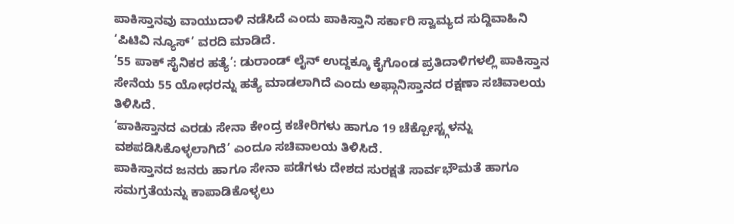ಪಾಕಿಸ್ತಾನವು ವಾಯುದಾಳಿ ನಡೆಸಿದೆ ಎಂದು ಪಾಕಿಸ್ತಾನಿ ಸರ್ಕಾರಿ ಸ್ವಾಮ್ಯದ ಸುದ್ದಿವಾಹಿನಿ ‘ಪಿಟಿವಿ ನ್ಯೂಸ್’ ವರದಿ ಮಾಡಿದೆ.
’55 ಪಾಕ್ ಸೈನಿಕರ ಹತ್ಯೆ’: ಡುರಾಂಡ್ ಲೈನ್ ಉದ್ದಕ್ಕೂ ಕೈಗೊಂಡ ಪ್ರತಿದಾಳಿಗಳಲ್ಲಿ ಪಾಕಿಸ್ತಾನ ಸೇನೆಯ 55 ಯೋಧರನ್ನು ಹತ್ಯೆ ಮಾಡಲಾಗಿದೆ ಎಂದು ಅಫ್ಗಾನಿಸ್ತಾನದ ರಕ್ಷಣಾ ಸಚಿವಾಲಯ ತಿಳಿಸಿದೆ.
‘ಪಾಕಿಸ್ತಾನದ ಎರಡು ಸೇನಾ ಕೇಂದ್ರ ಕಚೇರಿಗಳು ಹಾಗೂ 19 ಚೆಕ್ಪೋಸ್ಟ್ಗಳನ್ನು ವಶಪಡಿಸಿಕೊಳ್ಳಲಾಗಿದೆ’ ಎಂದೂ ಸಚಿವಾಲಯ ತಿಳಿಸಿದೆ.
ಪಾಕಿಸ್ತಾನದ ಜನರು ಹಾಗೂ ಸೇನಾ ಪಡೆಗಳು ದೇಶದ ಸುರಕ್ಷತೆ ಸಾರ್ವಭೌಮತೆ ಹಾಗೂ ಸಮಗ್ರತೆಯನ್ನು ಕಾಪಾಡಿಕೊಳ್ಳಲು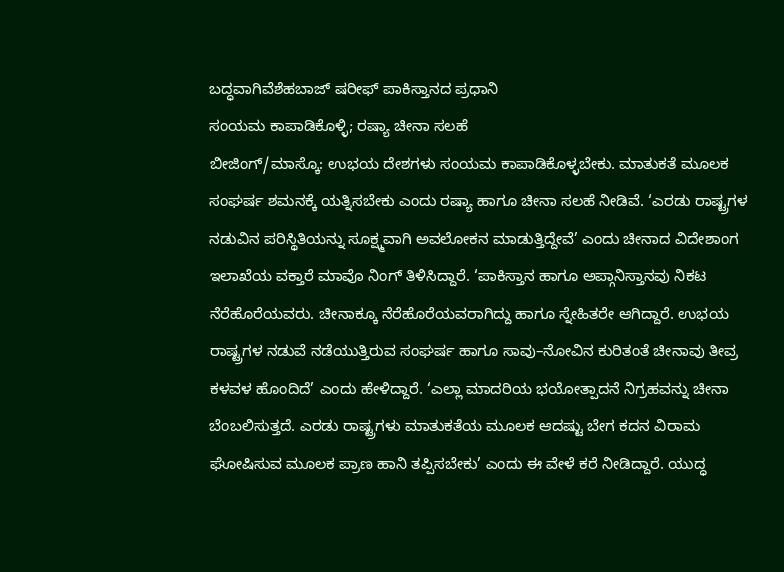ಬದ್ಧವಾಗಿವೆಶೆಹಬಾಜ್ ಷರೀಫ್ ಪಾಕಿಸ್ತಾನದ ಪ್ರಧಾನಿ
ಸಂಯಮ ಕಾಪಾಡಿಕೊಳ್ಳಿ; ರಷ್ಯಾ ಚೀನಾ ಸಲಹೆ
ಬೀಜಿಂಗ್/ಮಾಸ್ಕೊ: ಉಭಯ ದೇಶಗಳು ಸಂಯಮ ಕಾಪಾಡಿಕೊಳ್ಳಬೇಕು. ಮಾತುಕತೆ ಮೂಲಕ ಸಂಘರ್ಷ ಶಮನಕ್ಕೆ ಯತ್ನಿಸಬೇಕು ಎಂದು ರಷ್ಯಾ ಹಾಗೂ ಚೀನಾ ಸಲಹೆ ನೀಡಿವೆ. ‘ಎರಡು ರಾಷ್ಟ್ರಗಳ ನಡುವಿನ ಪರಿಸ್ಥಿತಿಯನ್ನು ಸೂಕ್ಷ್ಮವಾಗಿ ಅವಲೋಕನ ಮಾಡುತ್ತಿದ್ದೇವೆ’ ಎಂದು ಚೀನಾದ ವಿದೇಶಾಂಗ ಇಲಾಖೆಯ ವಕ್ತಾರೆ ಮಾವೊ ನಿಂಗ್ ತಿಳಿಸಿದ್ದಾರೆ. ‘ಪಾಕಿಸ್ತಾನ ಹಾಗೂ ಅಪ್ಗಾನಿಸ್ತಾನವು ನಿಕಟ ನೆರೆಹೊರೆಯವರು. ಚೀನಾಕ್ಕೂ ನೆರೆಹೊರೆಯವರಾಗಿದ್ದು ಹಾಗೂ ಸ್ನೇಹಿತರೇ ಆಗಿದ್ದಾರೆ. ಉಭಯ ರಾಷ್ಟ್ರಗಳ ನಡುವೆ ನಡೆಯುತ್ತಿರುವ ಸಂಘರ್ಷ ಹಾಗೂ ಸಾವು–ನೋವಿನ ಕುರಿತಂತೆ ಚೀನಾವು ತೀವ್ರ ಕಳವಳ ಹೊಂದಿದೆ’ ಎಂದು ಹೇಳಿದ್ದಾರೆ. ‘ಎಲ್ಲಾ ಮಾದರಿಯ ಭಯೋತ್ಪಾದನೆ ನಿಗ್ರಹವನ್ನು ಚೀನಾ ಬೆಂಬಲಿಸುತ್ತದೆ. ಎರಡು ರಾಷ್ಟ್ರಗಳು ಮಾತುಕತೆಯ ಮೂಲಕ ಆದಷ್ಟು ಬೇಗ ಕದನ ವಿರಾಮ ಘೋಷಿಸುವ ಮೂಲಕ ಪ್ರಾಣ ಹಾನಿ ತಪ್ಪಿಸಬೇಕು’ ಎಂದು ಈ ವೇಳೆ ಕರೆ ನೀಡಿದ್ದಾರೆ. ಯುದ್ಧ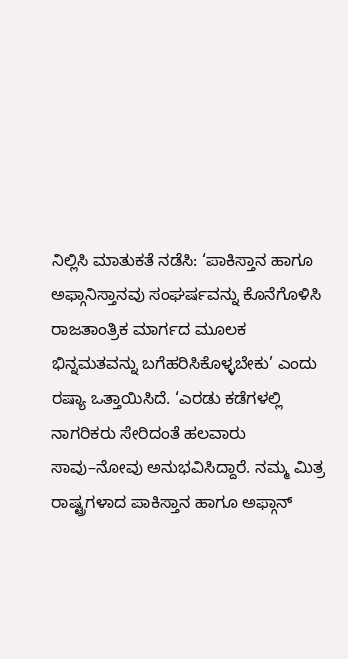ನಿಲ್ಲಿಸಿ ಮಾತುಕತೆ ನಡೆಸಿ: ‘ಪಾಕಿಸ್ತಾನ ಹಾಗೂ ಅಫ್ಗಾನಿಸ್ತಾನವು ಸಂಘರ್ಷವನ್ನು ಕೊನೆಗೊಳಿಸಿ ರಾಜತಾಂತ್ರಿಕ ಮಾರ್ಗದ ಮೂಲಕ ಭಿನ್ನಮತವನ್ನು ಬಗೆಹರಿಸಿಕೊಳ್ಳಬೇಕು’ ಎಂದು ರಷ್ಯಾ ಒತ್ತಾಯಿಸಿದೆ. ‘ಎರಡು ಕಡೆಗಳಲ್ಲಿ ನಾಗರಿಕರು ಸೇರಿದಂತೆ ಹಲವಾರು ಸಾವು–ನೋವು ಅನುಭವಿಸಿದ್ದಾರೆ. ನಮ್ಮ ಮಿತ್ರ ರಾಷ್ಟ್ರಗಳಾದ ಪಾಕಿಸ್ತಾನ ಹಾಗೂ ಅಫ್ಗಾನ್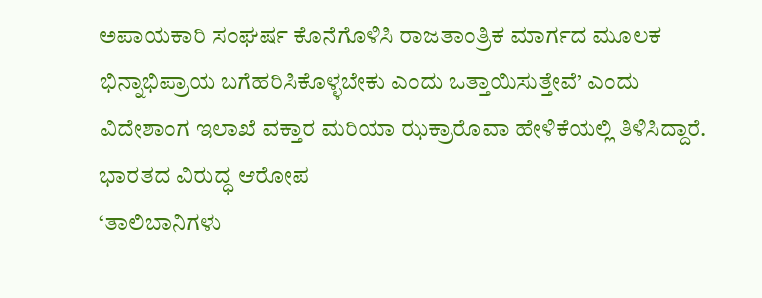ಅಪಾಯಕಾರಿ ಸಂಘರ್ಷ ಕೊನೆಗೊಳಿಸಿ ರಾಜತಾಂತ್ರಿಕ ಮಾರ್ಗದ ಮೂಲಕ ಭಿನ್ನಾಭಿಪ್ರಾಯ ಬಗೆಹರಿಸಿಕೊಳ್ಳಬೇಕು ಎಂದು ಒತ್ತಾಯಿಸುತ್ತೇವೆ’ ಎಂದು ವಿದೇಶಾಂಗ ಇಲಾಖೆ ವಕ್ತಾರ ಮರಿಯಾ ಝಕ್ರಾರೊವಾ ಹೇಳಿಕೆಯಲ್ಲಿ ತಿಳಿಸಿದ್ದಾರೆ.
ಭಾರತದ ವಿರುದ್ಧ ಆರೋಪ
‘ತಾಲಿಬಾನಿಗಳು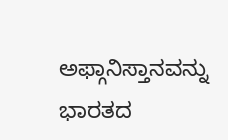ಅಫ್ಗಾನಿಸ್ತಾನವನ್ನು ಭಾರತದ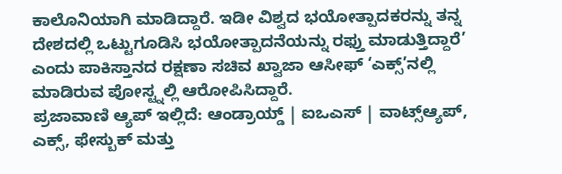ಕಾಲೊನಿಯಾಗಿ ಮಾಡಿದ್ದಾರೆ. ಇಡೀ ವಿಶ್ವದ ಭಯೋತ್ಪಾದಕರನ್ನು ತನ್ನ ದೇಶದಲ್ಲಿ ಒಟ್ಟುಗೂಡಿಸಿ ಭಯೋತ್ಪಾದನೆಯನ್ನು ರಫ್ತು ಮಾಡುತ್ತಿದ್ದಾರೆ’ ಎಂದು ಪಾಕಿಸ್ತಾನದ ರಕ್ಷಣಾ ಸಚಿವ ಖ್ವಾಜಾ ಆಸೀಫ್ ‘ಎಕ್ಸ್’ನಲ್ಲಿ ಮಾಡಿರುವ ಪೋಸ್ಟ್ನಲ್ಲಿ ಆರೋಪಿಸಿದ್ದಾರೆ.
ಪ್ರಜಾವಾಣಿ ಆ್ಯಪ್ ಇಲ್ಲಿದೆ: ಆಂಡ್ರಾಯ್ಡ್ | ಐಒಎಸ್ | ವಾಟ್ಸ್ಆ್ಯಪ್, ಎಕ್ಸ್, ಫೇಸ್ಬುಕ್ ಮತ್ತು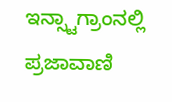ಇನ್ಸ್ಟಾಗ್ರಾಂನಲ್ಲಿ ಪ್ರಜಾವಾಣಿ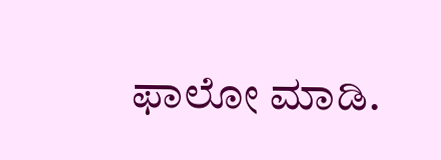ಫಾಲೋ ಮಾಡಿ.